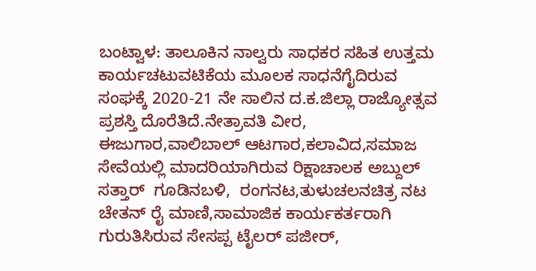ಬಂಟ್ವಾಳ: ತಾಲೂಕಿನ ನಾಲ್ವರು ಸಾಧಕರ ಸಹಿತ ಉತ್ತಮ ಕಾರ್ಯಚಟುವಟಿಕೆಯ ಮೂಲಕ ಸಾಧನೆಗೈದಿರುವ ಸಂಘಕ್ಕೆ 2020-21 ನೇ ಸಾಲಿನ ದ.ಕ.ಜಿಲ್ಲಾ ರಾಜ್ಯೋತ್ಸವ ಪ್ರಶಸ್ತಿ ದೊರೆತಿದೆ.ನೇತ್ರಾವತಿ ವೀರ, ಈಜುಗಾರ,ವಾಲಿಬಾಲ್ ಆಟಗಾರ,ಕಲಾವಿದ,ಸಮಾಜ ಸೇವೆಯಲ್ಲಿ ಮಾದರಿಯಾಗಿರುವ ರಿಕ್ಷಾಚಾಲಕ ಅಬ್ದುಲ್ ಸತ್ತಾರ್  ಗೂಡಿನಬಳಿ,  ರಂಗನಟ,ತುಳುಚಲನಚಿತ್ರ ನಟ ಚೇತನ್ ರೈ ಮಾಣಿ,ಸಾಮಾಜಿಕ ಕಾರ್ಯಕರ್ತರಾಗಿ ಗುರುತಿಸಿರುವ ಸೇಸಪ್ಪ ಟೈಲರ್ ಪಜೀರ್,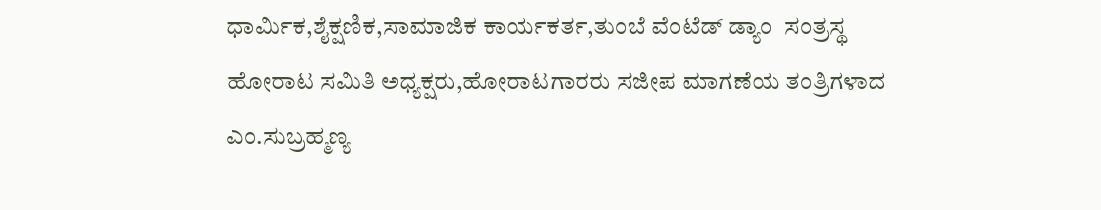ಧಾರ್ಮಿಕ,ಶೈಕ್ಷಣಿಕ,ಸಾಮಾಜಿಕ ಕಾರ್ಯಕರ್ತ,ತುಂಬೆ ವೆಂಟೆಡ್ ಡ್ಯಾಂ  ಸಂತ್ರಸ್ಥ  ಹೋರಾಟ ಸಮಿತಿ ಅಧ್ಯಕ್ಷರು,ಹೋರಾಟಗಾರರು ಸಜೀಪ ಮಾಗಣೆಯ ತಂತ್ರಿಗಳಾದ ಎಂ.ಸುಬ್ರಹ್ಮಣ್ಯ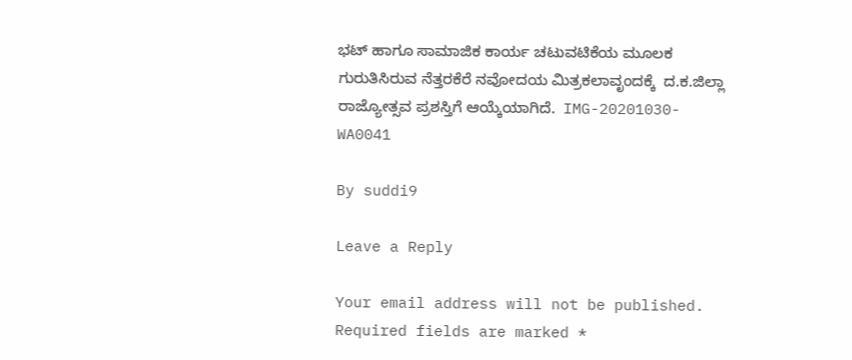ಭಟ್ ಹಾಗೂ ಸಾಮಾಜಿಕ ಕಾರ್ಯ ಚಟುವಟಿಕೆಯ ಮೂಲಕ ಗುರುತಿಸಿರುವ ನೆತ್ತರಕೆರೆ ನವೋದಯ ಮಿತ್ರಕಲಾವೃಂದಕ್ಕೆ  ದ.ಕ.ಜಿಲ್ಲಾ ರಾಜ್ಯೋತ್ಸವ ಪ್ರಶಸ್ತಿಗೆ ಆಯ್ಕೆಯಾಗಿದೆ.  IMG-20201030-WA0041

By suddi9

Leave a Reply

Your email address will not be published. Required fields are marked *